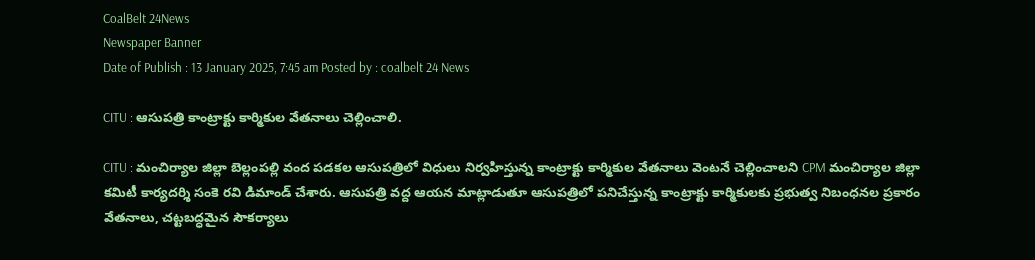CoalBelt 24News
Newspaper Banner
Date of Publish : 13 January 2025, 7:45 am Posted by : coalbelt 24 News

CITU : ఆసుపత్రి కాంట్రాక్టు కార్మికుల వేతనాలు చెల్లించాలి.

CITU : మంచిర్యాల జిల్లా బెల్లంపల్లి వంద పడకల ఆసుపత్రిలో విధులు నిర్వహిస్తున్న కాంట్రాక్టు కార్మికుల వేతనాలు వెంటనే చెల్లించాలని CPM మంచిర్యాల జిల్లా కమిటీ కార్యదర్శి సంకె రవి డిమాండ్ చేశారు. ఆసుపత్రి వద్ద ఆయన మాట్లాడుతూ ఆసుపత్రిలో పనిచేస్తున్న కాంట్రాక్టు కార్మికులకు ప్రభుత్వ నిబంధనల ప్రకారం వేతనాలు, చట్టబద్ధమైన సౌకర్యాలు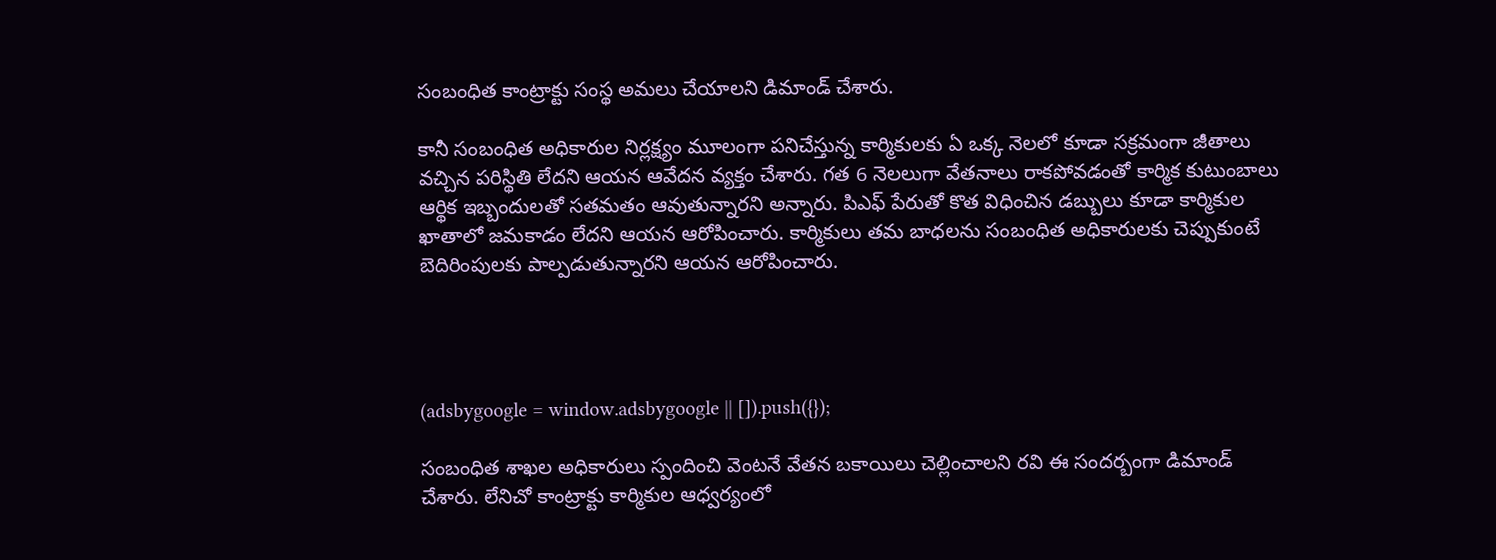సంబంధిత కాంట్రాక్టు సంస్థ అమలు చేయాలని డిమాండ్ చేశారు.

కానీ సంబంధిత అధికారుల నిర్లక్ష్యం మూలంగా పనిచేస్తున్న కార్మికులకు ఏ ఒక్క నెలలో కూడా సక్రమంగా జీతాలు వచ్చిన పరిస్థితి లేదని ఆయన ఆవేదన వ్యక్తం చేశారు. గత 6 నెలలుగా వేతనాలు రాకపోవడంతో కార్మిక కుటుంబాలు ఆర్థిక ఇబ్బందులతో సతమతం ఆవుతున్నారని అన్నారు. పిఎఫ్ పేరుతో కొత విధించిన డబ్బులు కూడా కార్మికుల ఖాతాలో జమకాడం లేదని ఆయన ఆరోపించారు. కార్మికులు తమ బాధలను సంబంధిత అధికారులకు చెప్పుకుంటే బెదిరింపులకు పాల్పడుతున్నారని ఆయన ఆరోపించారు.




(adsbygoogle = window.adsbygoogle || []).push({});

సంబంధిత శాఖల అధికారులు స్పందించి వెంటనే వేతన బకాయిలు చెల్లించాలని రవి ఈ సందర్బంగా డిమాండ్ చేశారు. లేనిచో కాంట్రాక్టు కార్మికుల ఆధ్వర్యంలో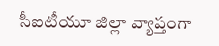సీఐటీయూ జిల్లా వ్యాప్తంగా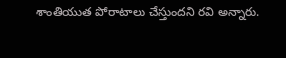శాంతియుత పోరాటాలు చేస్తుందని రవి అన్నారు.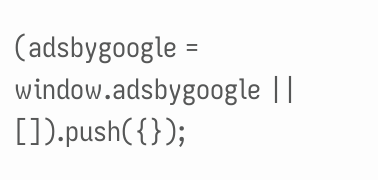(adsbygoogle = window.adsbygoogle || []).push({});